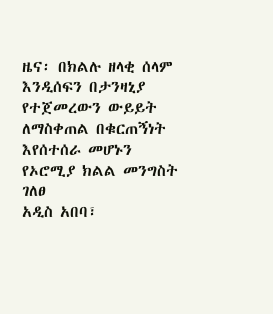ዜና፡ በክልሉ ዘላቂ ሰላም እንዲሰፍን በታንዛኒያ የተጀመረውን ውይይት ለማስቀጠል በቁርጠኝነት እየሰተሰራ መሆኑን የኦሮሚያ ክልል መንግስት ገለፀ
አዲስ አበባ፣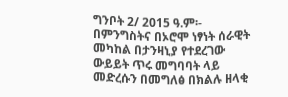ግንቦት 2/ 2015 ዓ.ም፡- በምንግስትና በኦሮሞ ነፃነት ሰራዊት መካከል በታንዛኒያ የተደረገው ውይይት ጥሩ መግባባት ላይ መድረሱን በመግለፅ በክልሉ ዘላቂ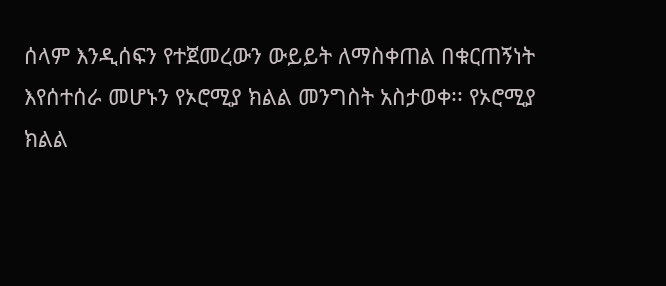ሰላም እንዲሰፍን የተጀመረውን ውይይት ለማስቀጠል በቁርጠኝነት እየሰተሰራ መሆኑን የኦሮሚያ ክልል መንግስት አስታወቀ፡፡ የኦሮሚያ ክልል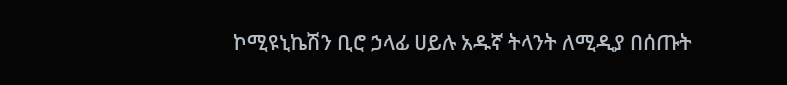ኮሚዩኒኬሽን ቢሮ ኃላፊ ሀይሉ አዱኛ ትላንት ለሚዲያ በሰጡት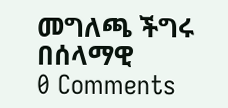መግለጫ ችግሩ በሰላማዊ
0 Comments